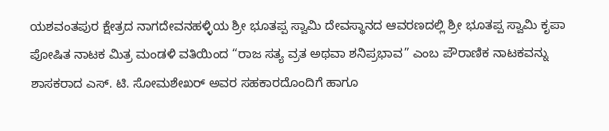ಯಶವಂತಪುರ ಕ್ಷೇತ್ರದ ನಾಗದೇವನಹಳ್ಳಿಯ ಶ್ರೀ ಭೂತಪ್ಪ ಸ್ವಾಮಿ ದೇವಸ್ಥಾನದ ಆವರಣದಲ್ಲಿ ಶ್ರೀ ಭೂತಪ್ಪ ಸ್ವಾಮಿ ಕೃಪಾ ಪೋಷಿತ ನಾಟಕ ಮಿತ್ರ ಮಂಡಳಿ ವತಿಯಿಂದ “ರಾಜ ಸತ್ಯ ವ್ರತ ಅಥವಾ ಶನಿಪ್ರಭಾವ” ಎಂಬ ಪೌರಾಣಿಕ ನಾಟಕವನ್ನು ಶಾಸಕರಾದ ಎಸ್. ಟಿ. ಸೋಮಶೇಖರ್ ಅವರ ಸಹಕಾರದೊಂದಿಗೆ ಹಾಗೂ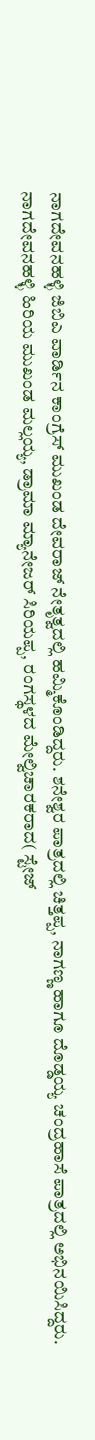ನಾಗದೇವನಹಳ್ಳಿ ಜಿಬಿಎ ವಾರ್ಡಿನ ಕಾಂಗ್ರೆಸ್ ಮುಖಂಡ ದೇವರಾಜ್ ನೇತೃತ್ವದಲ್ಲಿ ಹಮ್ಮಿಕೊಂಡಿದ್ದರು. ಶನೇಶ್ವರ ಪಾತ್ರದಲ್ಲಿ ಚಿತ್ತಪ್ಪ, ನಾಗಣ್ಣ ಹಾಗೂ ದೊಡ್ಡಯ್ಯ ಚಂದ್ರಹಾಸೆ ಪಾತ್ರದಲ್ಲಿ ಅಭಿನಯಿಸಿದ್ದರು. ನಾಗದೇವನಹಳ್ಳಿ ಹಿರಿಯ ಮುಖಂಡ ಮಲ್ಲಯ್ಯ, ಡ್ರಾಮಾ ಮ್ಯಾನೇಜರ್ ಸಿರಿಯಪ್ಪ, ರಂಗಸ್ಥಳದ ಮೇಲ್ವಿಚಾರಕರಾದ( ಸ್ಟೇಜ್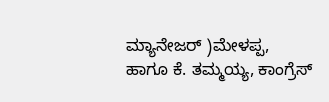ಮ್ಯಾನೇಜರ್ )ಮೇಳಪ್ಪ, ಹಾಗೂ ಕೆ. ತಮ್ಮಯ್ಯ, ಕಾಂಗ್ರೆಸ್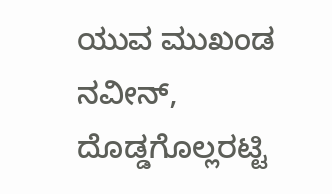ಯುವ ಮುಖಂಡ ನವೀನ್, ದೊಡ್ಡಗೊಲ್ಲರಟ್ಟಿ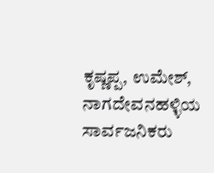ಕೃಷ್ಣಪ್ಪ, ಉಮೇಶ್, ನಾಗದೇವನಹಳ್ಳಿಯ ಸಾರ್ವಜನಿಕರು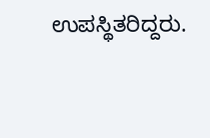ಉಪಸ್ಥಿತರಿದ್ದರು.